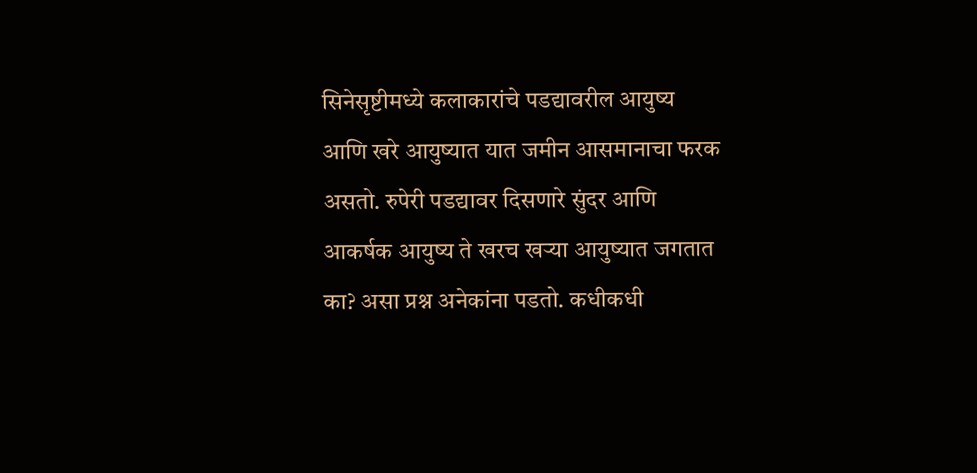सिनेसृष्टीमध्ये कलाकारांचे पडद्यावरील आयुष्य आणि खरे आयुष्यात यात जमीन आसमानाचा फरक असतो. रुपेरी पडद्यावर दिसणारे सुंदर आणि आकर्षक आयुष्य ते खरच खऱ्या आयुष्यात जगतात का? असा प्रश्न अनेकांना पडतो. कधीकधी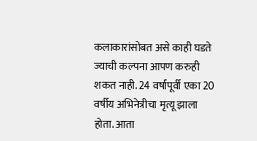कलाकारांसोबत असे काही घडते ज्याची कल्पना आपण करुही शकत नाही. 24 वर्षांपूर्वी एका 20 वर्षीय अभिनेत्रीचा मृत्यू झाला होता. आता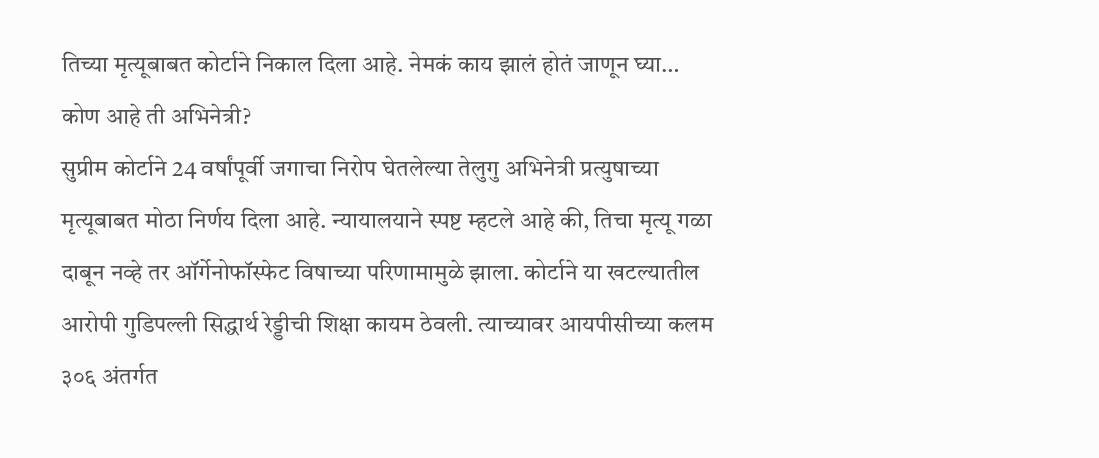तिच्या मृत्यूबाबत कोर्टाने निकाल दिला आहे. नेमकं काय झालं होतं जाणून घ्या…
कोण आहे ती अभिनेत्री?
सुप्रीम कोर्टाने 24 वर्षांपूर्वी जगाचा निरोप घेतलेल्या तेलुगु अभिनेत्री प्रत्युषाच्या मृत्यूबाबत मोठा निर्णय दिला आहे. न्यायालयाने स्पष्ट म्हटले आहे की, तिचा मृत्यू गळा दाबून नव्हे तर ऑर्गेनोफॉस्फेट विषाच्या परिणामामुळे झाला. कोर्टाने या खटल्यातील आरोपी गुडिपल्ली सिद्धार्थ रेड्डीची शिक्षा कायम ठेवली. त्याच्यावर आयपीसीच्या कलम ३०६ अंतर्गत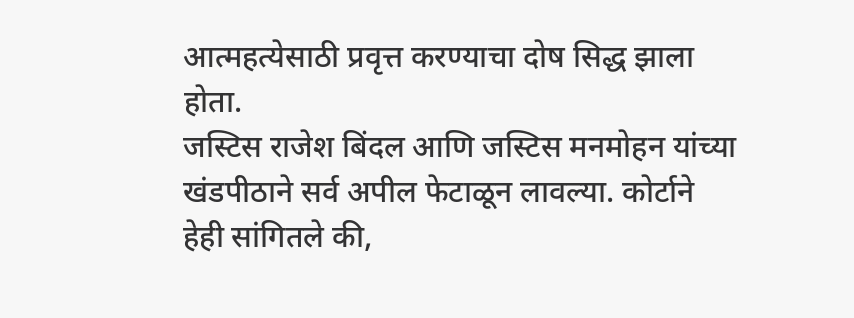आत्महत्येसाठी प्रवृत्त करण्याचा दोष सिद्ध झाला होता.
जस्टिस राजेश बिंदल आणि जस्टिस मनमोहन यांच्या खंडपीठाने सर्व अपील फेटाळून लावल्या. कोर्टाने हेही सांगितले की,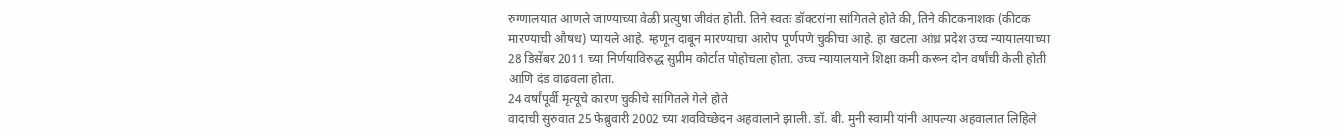रुग्णालयात आणले जाण्याच्या वेळी प्रत्युषा जीवंत होती. तिने स्वतः डॉक्टरांना सांगितले होते की, तिने कीटकनाशक (कीटक मारण्याची औषध) प्यायले आहे. म्हणून दाबून मारण्याचा आरोप पूर्णपणे चुकीचा आहे. हा खटला आंध्र प्रदेश उच्च न्यायालयाच्या 28 डिसेंबर 2011 च्या निर्णयाविरुद्ध सुप्रीम कोर्टात पोहोचला होता. उच्च न्यायालयाने शिक्षा कमी करून दोन वर्षांची केली होती आणि दंड वाढवला होता.
24 वर्षांपूर्वी मृत्यूचे कारण चुकीचे सांगितले गेले होते
वादाची सुरुवात 25 फेब्रुवारी 2002 च्या शवविच्छेदन अहवालाने झाली. डॉ. बी. मुनी स्वामी यांनी आपल्या अहवालात लिहिले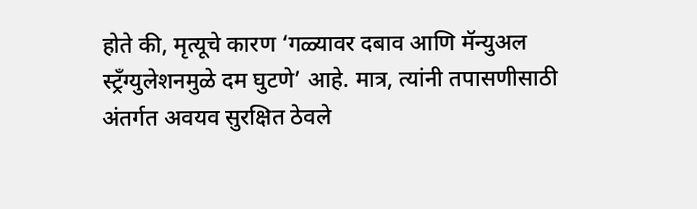होते की, मृत्यूचे कारण ‘गळ्यावर दबाव आणि मॅन्युअल स्ट्रॅंग्युलेशनमुळे दम घुटणे’ आहे. मात्र, त्यांनी तपासणीसाठी अंतर्गत अवयव सुरक्षित ठेवले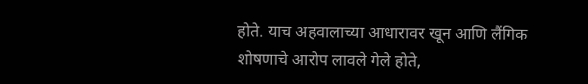होते. याच अहवालाच्या आधारावर खून आणि लैंगिक शोषणाचे आरोप लावले गेले होते,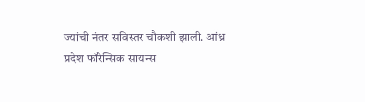ज्यांची नंतर सविस्तर चौकशी झाली. आंध्र प्रदेश फॉरेन्सिक सायन्स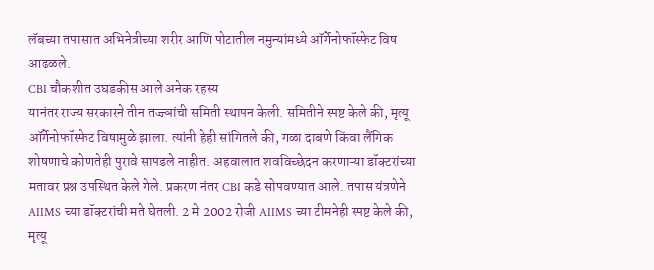लॅबच्या तपासात अभिनेत्रीच्या शरीर आणि पोटातील नमुन्यांमध्ये ऑर्गेनोफॉस्फेट विष आढळले.
CBI चौकशीत उघडकीस आले अनेक रहस्य
यानंतर राज्य सरकारने तीन तज्ज्ञांची समिती स्थापन केली. समितीने स्पष्ट केले की, मृत्यू ऑर्गेनोफॉस्फेट विषामुळे झाला. त्यांनी हेही सांगितले की, गळा दाबणे किंवा लैंगिक शोषणाचे कोणतेही पुरावे सापडले नाहीत. अहवालात शवविच्छेदन करणाऱ्या डॉक्टरांच्या मतावर प्रश्न उपस्थित केले गेले. प्रकरण नंतर CBI कडे सोपवण्यात आले. तपास यंत्रणेने AIIMS च्या डॉक्टरांची मते घेतली. 2 मे 2002 रोजी AIIMS च्या टीमनेही स्पष्ट केले की, मृत्यू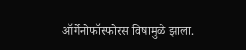ऑर्गेनोफॉस्फोरस विषामुळे झाला.